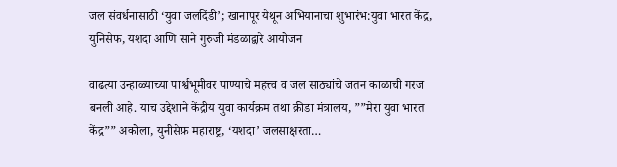जल संवर्धनासाठी ‘युवा जलदिंडी’; खानापूर येथून अभियानाचा शुभारंभ:युवा भारत केंद्र, युनिसेफ, यशदा आणि साने गुरुजी मंडळाद्वारे आयोजन

वाढत्या उन्हाळ्याच्या पार्श्वभूमीवर पाण्याचे महत्त्व व जल साठ्यांचे जतन काळाची गरज बनली आहे. याच उद्देशाने केंद्रीय युवा कार्यक्रम तथा क्रीडा मंत्रालय, ””मेरा युवा भारत केंद्र”” अकोला, युनीसेफ़ महाराष्ट्र, ‘यशदा’ जलसाक्षरता…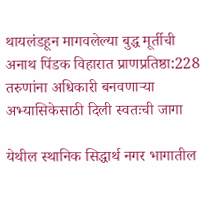थायलंडहून मागवलेल्या बुद्ध मूर्तीची अनाथ पिंडक विहारात प्राणप्रतिष्ठा:228 तरुणांना अधिकारी बनवणाऱ्या अभ्यासिकेसाठी दिली स्वतःची जागा

येथील स्थानिक सिद्धार्थ नगर भागातील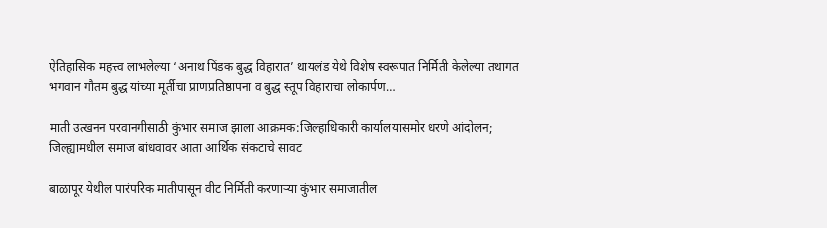ऐतिहासिक महत्त्व लाभलेल्या ‘अनाथ पिंडक बुद्ध विहारात’ थायलंड येथे विशेष स्वरूपात निर्मिती केलेल्या तथागत भगवान गौतम बुद्ध यांच्या मूर्तीचा प्राणप्रतिष्ठापना व बुद्ध स्तूप विहाराचा लोकार्पण…

माती उत्खनन परवानगीसाठी कुंभार समाज झाला आक्रमक:जिल्हाधिकारी कार्यालयासमोर धरणे आंदोलन; जिल्ह्यामधील समाज बांधवावर आता आर्थिक संकटाचे सावट

बाळापूर येथील पारंपरिक मातीपासून वीट निर्मिती करणाऱ्या कुंभार समाजातील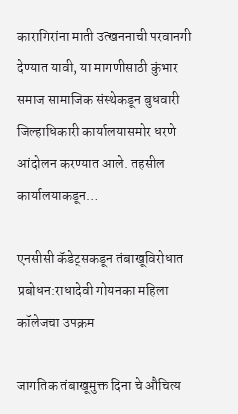कारागिरांना माती उत्खननाची परवानगी देण्यात यावी, या मागणीसाठी कुंभार समाज सामाजिक संस्थेकडून बुधवारी जिल्हाधिकारी कार्यालयासमोर धरणे आंदोलन करण्यात आले. तहसील कार्यालयाकडून…

एनसीसी कॅडेट्सकडून तंबाखूविरोधात प्रबोधन:राधादेवी गोयनका महिला कॉलेजचा उपक्रम

जागतिक तंबाखूमुक्त दिना चे औचित्य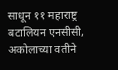साधून ११ महाराष्ट्र बटालियन एनसीसी, अकोलाच्या वतीने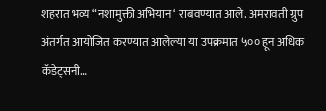शहरात भव्य “नशामुक्ती अभियान‘ राबवण्यात आले. अमरावती ग्रुप अंतर्गत आयोजित करण्यात आलेल्या या उपक्रमात ५०० हून अधिक कॅडेट्सनी…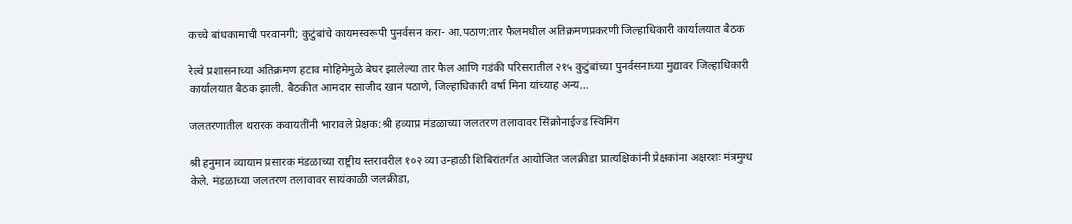कच्चे बांधकामाची परवानगी; कुटुंबांचे कायमस्वरूपी पुनर्वसन करा- आ.पठाण:तार फैलमधील अतिक्रमणप्रकरणी जिल्हाधिकारी कार्यालयात बैठक

रेल्वे प्रशासनाच्या अतिक्रमण हटाव मोहिमेमुळे बेघर झालेल्या तार फैल आणि गडंकी परिसरातील २१५ कुटुंबांच्या पुनर्वसनाच्या मुद्यावर जिल्हाधिकारी कार्यालयात बैठक झाली. बैठकीत आमदार साजीद खान पठाणे, जिल्हाधिकारी वर्षा मिना यांच्याह अन्य…

जलतरणातील थरारक कवायतींनी भारावले प्रेक्षक:श्री हव्याप्र मंडळाच्या जलतरण तलावावर सिंक्रोनाईज्ड स्विमिंग

श्री हनुमान व्यायाम प्रसारक मंडळाच्या राष्ट्रीय स्तरावरील १०२ व्या उन्हाळी शिबिरांतर्गत आयोजित जलक्रीडा प्रात्यक्षिकांनी प्रेक्षकांना अक्षरशः मंत्रमुग्ध केले. मंडळाच्या जलतरण तलावावर सायंकाळी जलक्रीडा,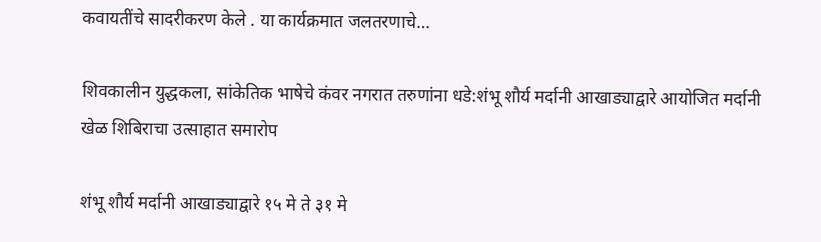कवायतींचे सादरीकरण केले . या कार्यक्रमात जलतरणाचे…

शिवकालीन युद्धकला, सांकेतिक भाषेचे कंवर नगरात तरुणांना धडे:शंभू शौर्य मर्दानी आखाड्याद्वारे आयोजित मर्दानी खेळ शिबिराचा उत्साहात समारोप

शंभू शौर्य मर्दानी आखाड्याद्वारे १५ मे ते ३१ मे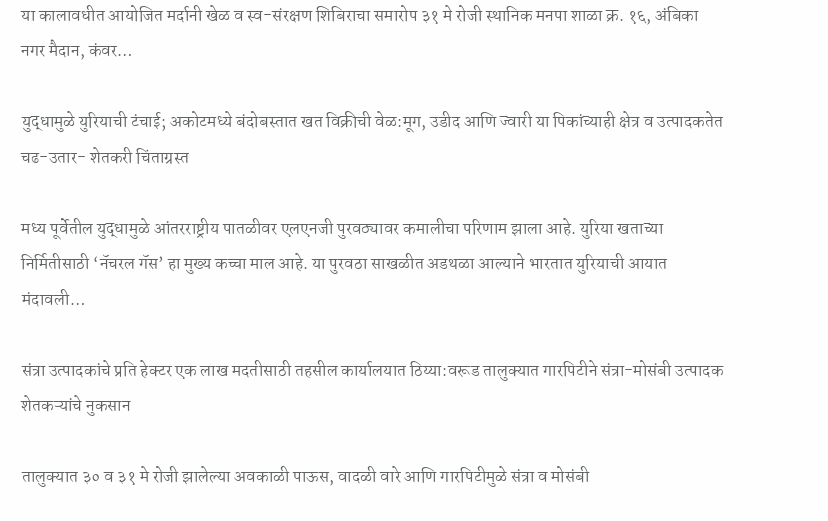या कालावधीत आयोजित मर्दानी खेळ व स्व-संरक्षण शिबिराचा समारोप ३१ मे रोजी स्थानिक मनपा शाळा क्र. १६, अंबिका नगर मैदान, कंवर…

युद्धामुळे युरियाची टंचाई; अकोटमध्ये बंदोबस्तात खत विक्रीची वेळ:मूग, उडीद आणि ज्वारी या पिकांच्याही क्षेत्र व उत्पादकतेत चढ-उतार- शेतकरी चिंताग्रस्त

मध्य पूर्वेतील युद्धामुळे आंतरराष्ट्रीय पातळीवर एलएनजी पुरवठ्यावर कमालीचा परिणाम झाला आहे. युरिया खताच्या निर्मितीसाठी ‘नॅचरल गॅस’ हा मुख्य कच्चा माल आहे. या पुरवठा साखळीत अडथळा आल्याने भारतात युरियाची आयात मंदावली…

संत्रा उत्पादकांचे प्रति हेक्टर एक लाख मदतीसाठी तहसील कार्यालयात ठिय्या:वरूड तालुक्यात गारपिटीने संत्रा-मोसंबी उत्पादक शेतकऱ्यांचे नुकसान

तालुक्यात ३० व ३१ मे रोजी झालेल्या अवकाळी पाऊस, वादळी वारे आणि गारपिटीमुळे संत्रा व मोसंबी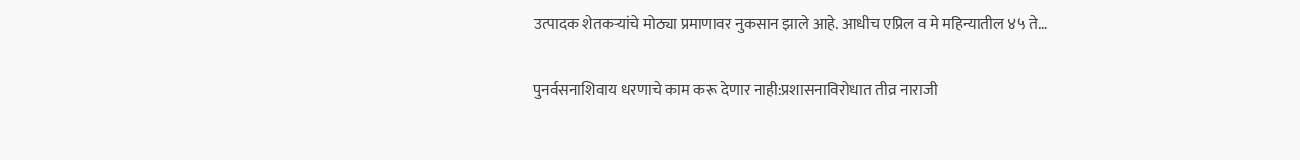उत्पादक शेतकऱ्यांचे मोठ्या प्रमाणावर नुकसान झाले आहे. आधीच एप्रिल व मे महिन्यातील ४५ ते…

पुनर्वसनाशिवाय धरणाचे काम करू देणार नाही:प्रशासनाविरोधात तीव्र नाराजी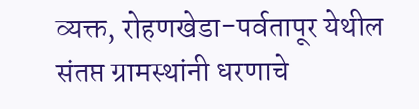व्यक्त, रोहणखेडा-पर्वतापूर येथील संतप्त ग्रामस्थांनी धरणाचे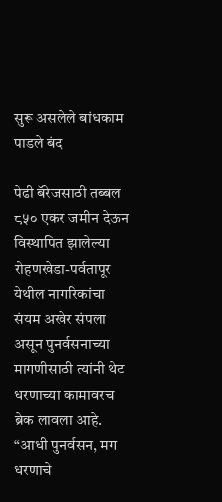सुरू असलेले बांधकाम पाडले बंद

पेढी बॅरेजसाठी तब्बल ८५० एकर जमीन देऊन विस्थापित झालेल्या रोहणखेडा-पर्वतापूर येथील नागरिकांचा संयम अखेर संपला असून पुनर्वसनाच्या मागणीसाठी त्यांनी थेट धरणाच्या कामावरच ब्रेक लावला आहे. “आधी पुनर्वसन, मग धरणाचे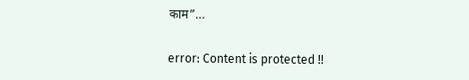काम”…

error: Content is protected !!